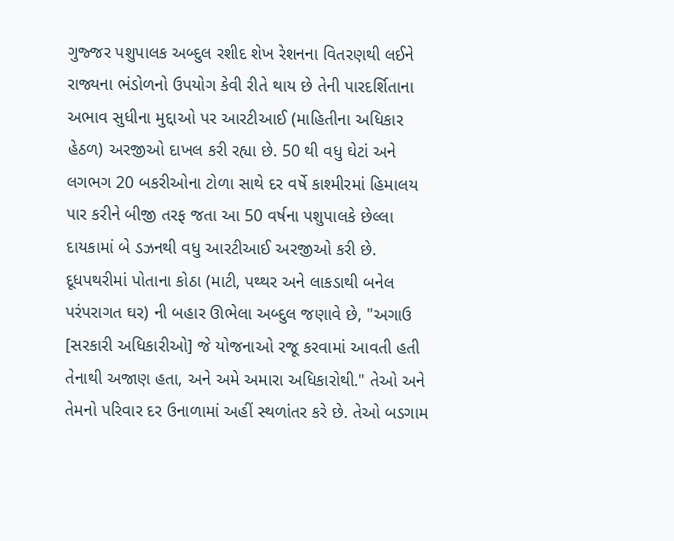ગુજ્જર પશુપાલક અબ્દુલ રશીદ શેખ રેશનના વિતરણથી લઈને રાજ્યના ભંડોળનો ઉપયોગ કેવી રીતે થાય છે તેની પારદર્શિતાના અભાવ સુધીના મુદ્દાઓ પર આરટીઆઈ (માહિતીના અધિકાર હેઠળ) અરજીઓ દાખલ કરી રહ્યા છે. 50 થી વધુ ઘેટાં અને લગભગ 20 બકરીઓના ટોળા સાથે દર વર્ષે કાશ્મીરમાં હિમાલય પાર કરીને બીજી તરફ જતા આ 50 વર્ષના પશુપાલકે છેલ્લા દાયકામાં બે ડઝનથી વધુ આરટીઆઈ અરજીઓ કરી છે.
દૂધપથરીમાં પોતાના કોઠા (માટી, પથ્થર અને લાકડાથી બનેલ પરંપરાગત ઘર) ની બહાર ઊભેલા અબ્દુલ જણાવે છે, "અગાઉ [સરકારી અધિકારીઓ] જે યોજનાઓ રજૂ કરવામાં આવતી હતી તેનાથી અજાણ હતા, અને અમે અમારા અધિકારોથી." તેઓ અને તેમનો પરિવાર દર ઉનાળામાં અહીં સ્થળાંતર કરે છે. તેઓ બડગામ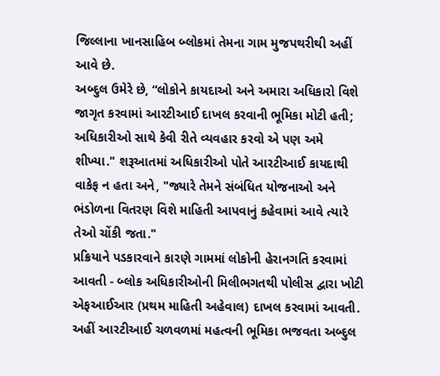જિલ્લાના ખાનસાહિબ બ્લોકમાં તેમના ગામ મુજપથરીથી અહીં આવે છે.
અબ્દુલ ઉમેરે છે, “લોકોને કાયદાઓ અને અમારા અધિકારો વિશે જાગૃત કરવામાં આરટીઆઈ દાખલ કરવાની ભૂમિકા મોટી હતી; અધિકારીઓ સાથે કેવી રીતે વ્યવહાર કરવો એ પણ અમે શીખ્યા." શરૂઆતમાં અધિકારીઓ પોતે આરટીઆઈ કાયદાથી વાકેફ ન હતા અને, "જ્યારે તેમને સંબંધિત યોજનાઓ અને ભંડોળના વિતરણ વિશે માહિતી આપવાનું કહેવામાં આવે ત્યારે તેઓ ચોંકી જતા."
પ્રક્રિયાને પડકારવાને કારણે ગામમાં લોકોની હેરાનગતિ કરવામાં આવતી - બ્લોક અધિકારીઓની મિલીભગતથી પોલીસ દ્વારા ખોટી એફઆઈઆર (પ્રથમ માહિતી અહેવાલ) દાખલ કરવામાં આવતી. અહીં આરટીઆઈ ચળવળમાં મહત્વની ભૂમિકા ભજવતા અબ્દુલ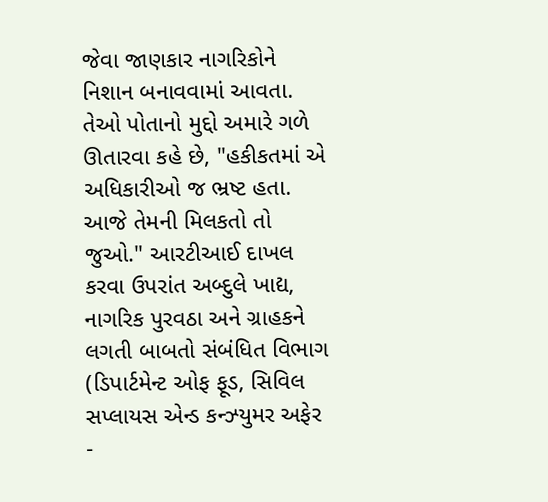જેવા જાણકાર નાગરિકોને નિશાન બનાવવામાં આવતા.
તેઓ પોતાનો મુદ્દો અમારે ગળે ઊતારવા કહે છે, "હકીકતમાં એ અધિકારીઓ જ ભ્રષ્ટ હતા. આજે તેમની મિલકતો તો જુઓ." આરટીઆઈ દાખલ કરવા ઉપરાંત અબ્દુલે ખાદ્ય, નાગરિક પુરવઠા અને ગ્રાહકને લગતી બાબતો સંબંધિત વિભાગ (ડિપાર્ટમેન્ટ ઓફ ફૂડ, સિવિલ સપ્લાયસ એન્ડ કન્ઝ્યુમર અફેર -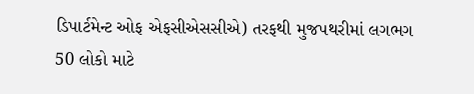ડિપાર્ટમેન્ટ ઓફ એફસીએસસીએ) તરફથી મુજપથરીમાં લગભગ 50 લોકો માટે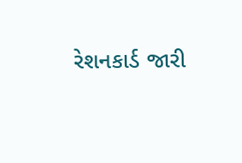રેશનકાર્ડ જારી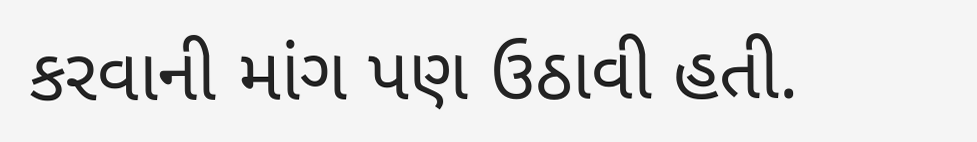કરવાની માંગ પણ ઉઠાવી હતી.